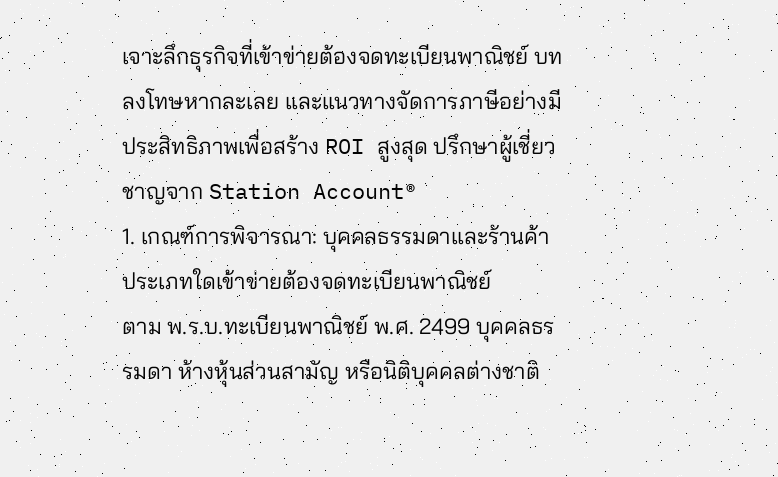เจาะลึกธุรกิจที่เข้าข่ายต้องจดทะเบียนพาณิชย์ บทลงโทษหากละเลย และแนวทางจัดการภาษีอย่างมีประสิทธิภาพเพื่อสร้าง ROI สูงสุด ปรึกษาผู้เชี่ยวชาญจาก Station Account®
1. เกณฑ์การพิจารณา: บุคคลธรรมดาและร้านค้าประเภทใดเข้าข่ายต้องจดทะเบียนพาณิชย์
ตาม พ.ร.บ.ทะเบียนพาณิชย์ พ.ศ. 2499 บุคคลธรรมดา ห้างหุ้นส่วนสามัญ หรือนิติบุคคลต่างชาติ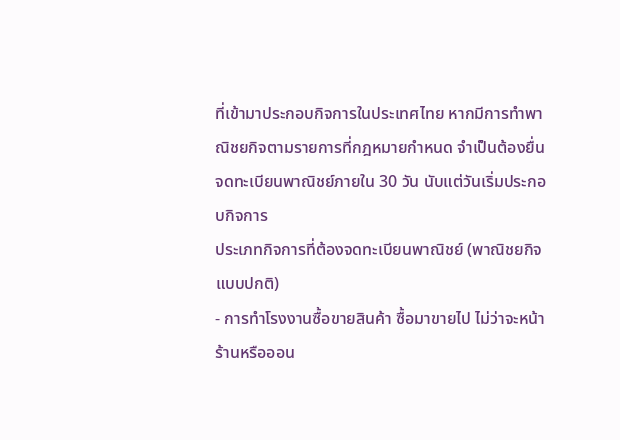ที่เข้ามาประกอบกิจการในประเทศไทย หากมีการทำพาณิชยกิจตามรายการที่กฎหมายกำหนด จำเป็นต้องยื่นจดทะเบียนพาณิชย์ภายใน 30 วัน นับแต่วันเริ่มประกอบกิจการ
ประเภทกิจการที่ต้องจดทะเบียนพาณิชย์ (พาณิชยกิจแบบปกติ)
- การทำโรงงานซื้อขายสินค้า ซื้อมาขายไป ไม่ว่าจะหน้าร้านหรือออน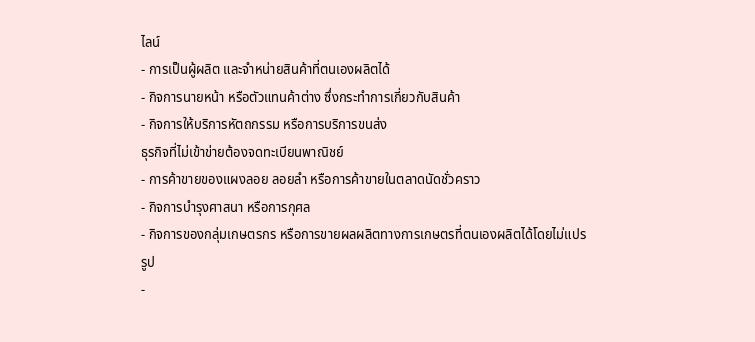ไลน์
- การเป็นผู้ผลิต และจำหน่ายสินค้าที่ตนเองผลิตได้
- กิจการนายหน้า หรือตัวแทนค้าต่าง ซึ่งกระทำการเกี่ยวกับสินค้า
- กิจการให้บริการหัตถกรรม หรือการบริการขนส่ง
ธุรกิจที่ไม่เข้าข่ายต้องจดทะเบียนพาณิชย์
- การค้าขายของแผงลอย ลอยลำ หรือการค้าขายในตลาดนัดชั่วคราว
- กิจการบำรุงศาสนา หรือการกุศล
- กิจการของกลุ่มเกษตรกร หรือการขายผลผลิตทางการเกษตรที่ตนเองผลิตได้โดยไม่แปรรูป
-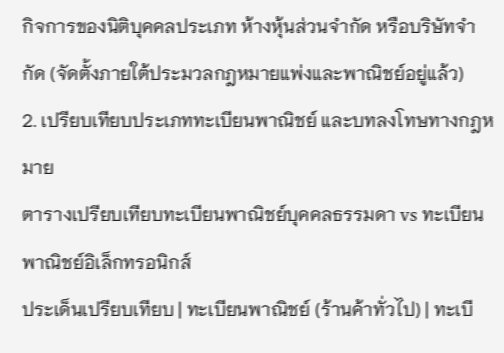กิจการของนิติบุคคลประเภท ห้างหุ้นส่วนจำกัด หรือบริษัทจำกัด (จัดตั้งภายใต้ประมวลกฎหมายแพ่งและพาณิชย์อยู่แล้ว)
2. เปรียบเทียบประเภททะเบียนพาณิชย์ และบทลงโทษทางกฎหมาย
ตารางเปรียบเทียบทะเบียนพาณิชย์บุคคลธรรมดา vs ทะเบียนพาณิชย์อิเล็กทรอนิกส์
ประเด็นเปรียบเทียบ | ทะเบียนพาณิชย์ (ร้านค้าทั่วไป) | ทะเบี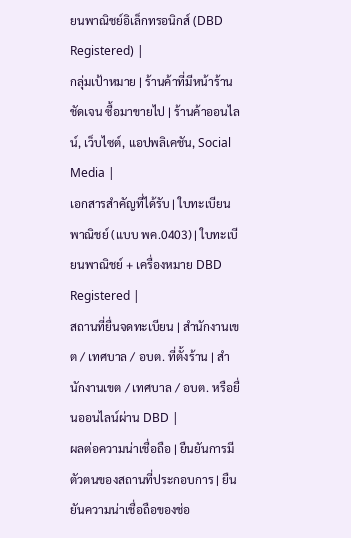ยนพาณิชย์อิเล็กทรอนิกส์ (DBD Registered) |
กลุ่มเป้าหมาย | ร้านค้าที่มีหน้าร้านชัดเจน ซื้อมาขายไป | ร้านค้าออนไลน์, เว็บไซต์, แอปพลิเคชัน, Social Media |
เอกสารสำคัญที่ได้รับ | ใบทะเบียนพาณิชย์ (แบบ พค.0403) | ใบทะเบียนพาณิชย์ + เครื่องหมาย DBD Registered |
สถานที่ยื่นจดทะเบียน | สำนักงานเขต / เทศบาล / อบต. ที่ตั้งร้าน | สำนักงานเขต / เทศบาล / อบต. หรือยื่นออนไลน์ผ่าน DBD |
ผลต่อความน่าเชื่อถือ | ยืนยันการมีตัวตนของสถานที่ประกอบการ | ยืนยันความน่าเชื่อถือของช่อ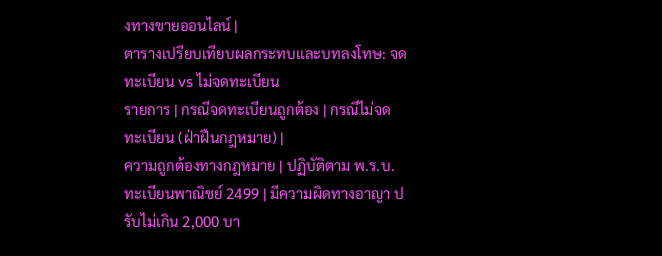งทางขายออนไลน์ |
ตารางเปรียบเทียบผลกระทบและบทลงโทษ: จดทะเบียน vs ไม่จดทะเบียน
รายการ | กรณีจดทะเบียนถูกต้อง | กรณีไม่จดทะเบียน (ฝ่าฝืนกฎหมาย) |
ความถูกต้องทางกฎหมาย | ปฏิบัติตาม พ.ร.บ.ทะเบียนพาณิชย์ 2499 | มีความผิดทางอาญา ปรับไม่เกิน 2,000 บา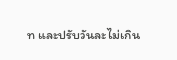ท และปรับวันละไม่เกิน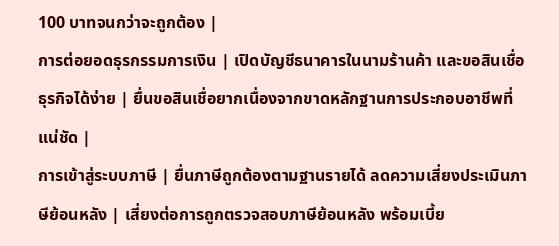100 บาทจนกว่าจะถูกต้อง |
การต่อยอดธุรกรรมการเงิน | เปิดบัญชีธนาคารในนามร้านค้า และขอสินเชื่อธุรกิจได้ง่าย | ยื่นขอสินเชื่อยากเนื่องจากขาดหลักฐานการประกอบอาชีพที่แน่ชัด |
การเข้าสู่ระบบภาษี | ยื่นภาษีถูกต้องตามฐานรายได้ ลดความเสี่ยงประเมินภาษีย้อนหลัง | เสี่ยงต่อการถูกตรวจสอบภาษีย้อนหลัง พร้อมเบี้ย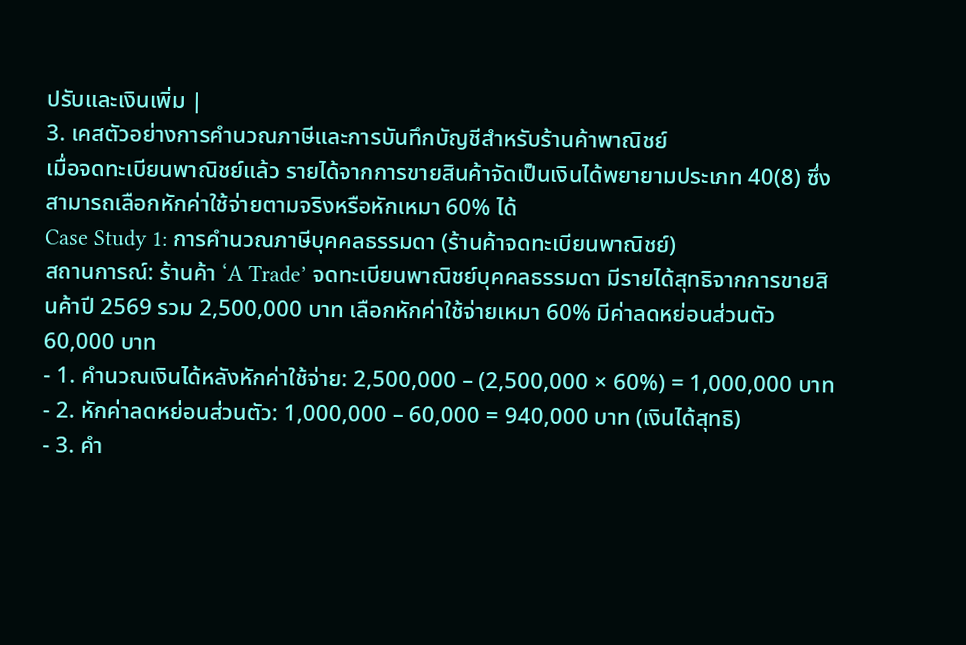ปรับและเงินเพิ่ม |
3. เคสตัวอย่างการคำนวณภาษีและการบันทึกบัญชีสำหรับร้านค้าพาณิชย์
เมื่อจดทะเบียนพาณิชย์แล้ว รายได้จากการขายสินค้าจัดเป็นเงินได้พยายามประเภท 40(8) ซึ่งสามารถเลือกหักค่าใช้จ่ายตามจริงหรือหักเหมา 60% ได้
Case Study 1: การคำนวณภาษีบุคคลธรรมดา (ร้านค้าจดทะเบียนพาณิชย์)
สถานการณ์: ร้านค้า ‘A Trade’ จดทะเบียนพาณิชย์บุคคลธรรมดา มีรายได้สุทธิจากการขายสินค้าปี 2569 รวม 2,500,000 บาท เลือกหักค่าใช้จ่ายเหมา 60% มีค่าลดหย่อนส่วนตัว 60,000 บาท
- 1. คำนวณเงินได้หลังหักค่าใช้จ่าย: 2,500,000 – (2,500,000 × 60%) = 1,000,000 บาท
- 2. หักค่าลดหย่อนส่วนตัว: 1,000,000 – 60,000 = 940,000 บาท (เงินได้สุทธิ)
- 3. คำ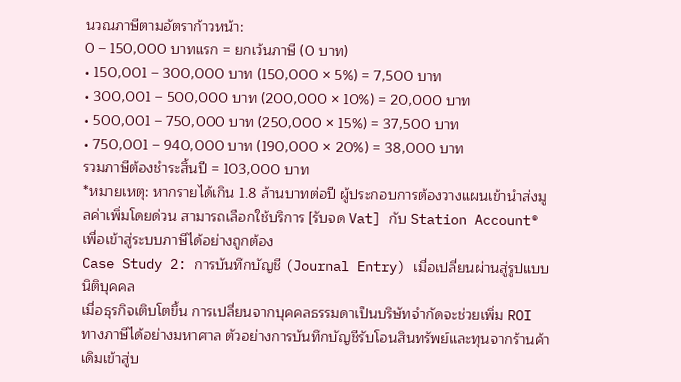นวณภาษีตามอัตราก้าวหน้า:
0 – 150,000 บาทแรก = ยกเว้นภาษี (0 บาท)
• 150,001 – 300,000 บาท (150,000 × 5%) = 7,500 บาท
• 300,001 – 500,000 บาท (200,000 × 10%) = 20,000 บาท
• 500,001 – 750,000 บาท (250,000 × 15%) = 37,500 บาท
• 750,001 – 940,000 บาท (190,000 × 20%) = 38,000 บาท
รวมภาษีต้องชำระสิ้นปี = 103,000 บาท
*หมายเหตุ: หากรายได้เกิน 1.8 ล้านบาทต่อปี ผู้ประกอบการต้องวางแผนเข้านำส่งมูลค่าเพิ่มโดยด่วน สามารถเลือกใช้บริการ [รับจด Vat] กับ Station Account® เพื่อเข้าสู่ระบบภาษีได้อย่างถูกต้อง
Case Study 2: การบันทึกบัญชี (Journal Entry) เมื่อเปลี่ยนผ่านสู่รูปแบบนิติบุคคล
เมื่อธุรกิจเติบโตขึ้น การเปลี่ยนจากบุคคลธรรมดาเป็นบริษัทจำกัดจะช่วยเพิ่ม ROI ทางภาษีได้อย่างมหาศาล ตัวอย่างการบันทึกบัญชีรับโอนสินทรัพย์และทุนจากร้านค้าเดิมเข้าสู่บ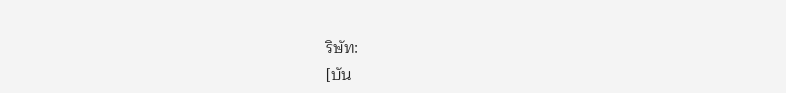ริษัท:
[บัน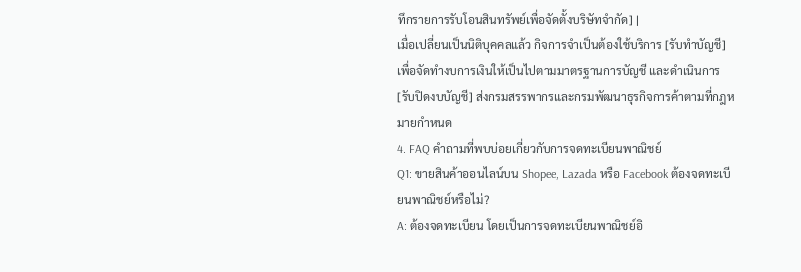ทึกรายการรับโอนสินทรัพย์เพื่อจัดตั้งบริษัทจำกัด] |
เมื่อเปลี่ยนเป็นนิติบุคคลแล้ว กิจการจำเป็นต้องใช้บริการ [รับทำบัญชี] เพื่อจัดทำงบการเงินให้เป็นไปตามมาตรฐานการบัญชี และดำเนินการ [รับปิดงบบัญชี] ส่งกรมสรรพากรและกรมพัฒนาธุรกิจการค้าตามที่กฎหมายกำหนด
4. FAQ คำถามที่พบบ่อยเกี่ยวกับการจดทะเบียนพาณิชย์
Q1: ขายสินค้าออนไลน์บน Shopee, Lazada หรือ Facebook ต้องจดทะเบียนพาณิชย์หรือไม่?
A: ต้องจดทะเบียน โดยเป็นการจดทะเบียนพาณิชย์อิ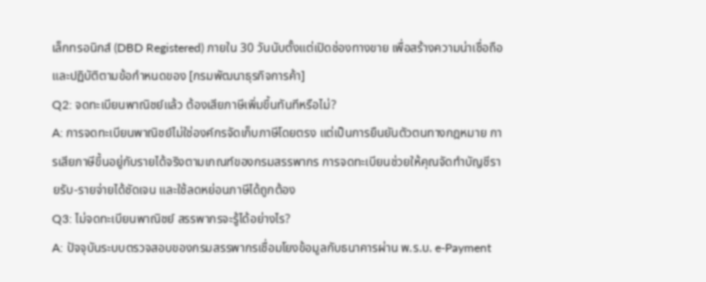เล็กทรอนิกส์ (DBD Registered) ภายใน 30 วันนับตั้งแต่เปิดช่องทางขาย เพื่อสร้างความน่าเชื่อถือและปฏิบัติตามข้อกำหนดของ [กรมพัฒนาธุรกิจการค้า]
Q2: จดทะเบียนพาณิชย์แล้ว ต้องเสียภาษีเพิ่มขึ้นทันทีหรือไม่?
A: การจดทะเบียนพาณิชย์ไม่ใช่องค์กรจัดเก็บภาษีโดยตรง แต่เป็นการยืนยันตัวตนทางกฎหมาย การเสียภาษีขึ้นอยู่กับรายได้จริงตามเกณฑ์ของกรมสรรพากร การจดทะเบียนช่วยให้คุณจัดทำบัญชีรายรับ-รายจ่ายได้ชัดเจน และใช้ลดหย่อนภาษีได้ถูกต้อง
Q3: ไม่จดทะเบียนพาณิชย์ สรรพากรจะรู้ได้อย่างไร?
A: ปัจจุบันระบบตรวจสอบของกรมสรรพากรเชื่อมโยงข้อมูลกับธนาคารผ่าน พ.ร.บ. e-Payment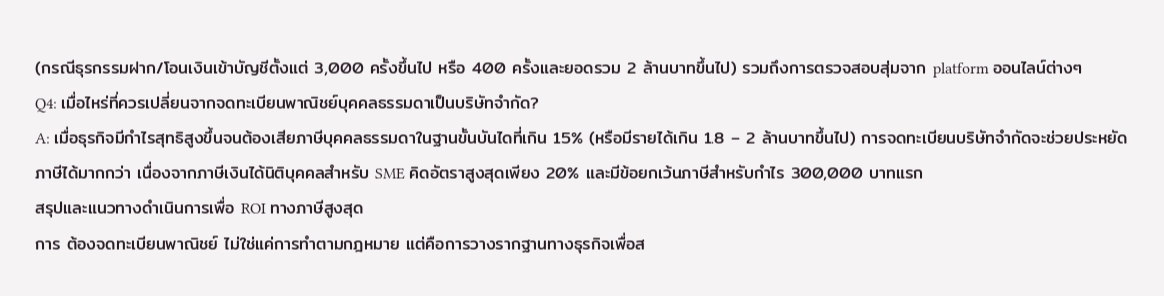(กรณีธุรกรรมฝาก/โอนเงินเข้าบัญชีตั้งแต่ 3,000 ครั้งขึ้นไป หรือ 400 ครั้งและยอดรวม 2 ล้านบาทขึ้นไป) รวมถึงการตรวจสอบสุ่มจาก platform ออนไลน์ต่างๆ
Q4: เมื่อไหร่ที่ควรเปลี่ยนจากจดทะเบียนพาณิชย์บุคคลธรรมดาเป็นบริษัทจำกัด?
A: เมื่อธุรกิจมีกำไรสุทธิสูงขึ้นจนต้องเสียภาษีบุคคลธรรมดาในฐานขั้นบันไดที่เกิน 15% (หรือมีรายได้เกิน 1.8 – 2 ล้านบาทขึ้นไป) การจดทะเบียนบริษัทจำกัดจะช่วยประหยัดภาษีได้มากกว่า เนื่องจากภาษีเงินได้นิติบุคคลสำหรับ SME คิดอัตราสูงสุดเพียง 20% และมีข้อยกเว้นภาษีสำหรับกำไร 300,000 บาทแรก
สรุปและแนวทางดำเนินการเพื่อ ROI ทางภาษีสูงสุด
การ ต้องจดทะเบียนพาณิชย์ ไม่ใช่แค่การทำตามกฎหมาย แต่คือการวางรากฐานทางธุรกิจเพื่อส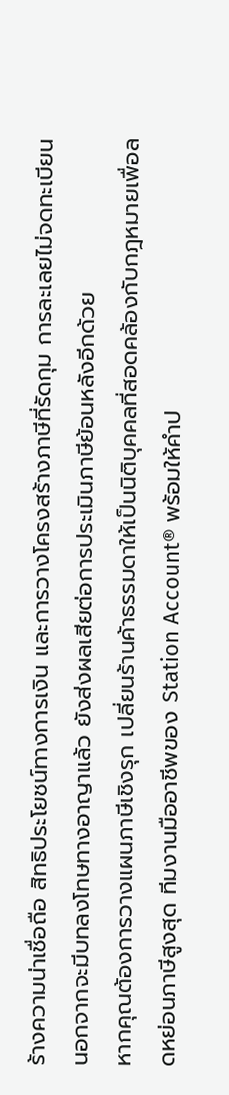ร้างความน่าเชื่อถือ สิทธิประโยชน์ทางการเงิน และการวางโครงสร้างภาษีที่รัดกุม การละเลยไม่จดทะเบียนนอกจากจะมีบทลงโทษทางอาญาแล้ว ยังส่งผลเสียต่อการประเมินภาษีย้อนหลังอีกด้วย
หากคุณต้องการวางแผนภาษีเชิงรุก เปลี่ยนร้านค้าธรรมดาให้เป็นนิติบุคคลที่สอดคล้องกับกฎหมายเพื่อลดหย่อนภาษีสูงสุด ทีมงานมืออาชีพของ Station Account® พร้อมให้คำป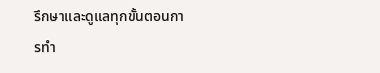รึกษาและดูแลทุกขั้นตอนการทำ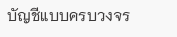บัญชีแบบครบวงจร